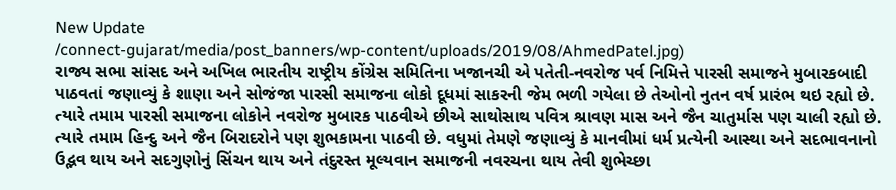New Update
/connect-gujarat/media/post_banners/wp-content/uploads/2019/08/AhmedPatel.jpg)
રાજ્ય સભા સાંસદ અને અખિલ ભારતીય રાષ્ટ્રીય કોંગ્રેસ સમિતિના ખજાનચી એ પતેતી-નવરોજ પર્વ નિમિત્તે પારસી સમાજને મુબારકબાદી પાઠવતાં જણાવ્યું કે શાણા અને સોજંજા પારસી સમાજના લોકો દૂધમાં સાકરની જેમ ભળી ગયેલા છે તેઓનો નુતન વર્ષ પ્રારંભ થઇ રહ્યો છે.
ત્યારે તમામ પારસી સમાજના લોકોને નવરોજ મુબારક પાઠવીએ છીએ સાથોસાથ પવિત્ર શ્રાવણ માસ અને જૈન ચાતુર્માસ પણ ચાલી રહ્યો છે. ત્યારે તમામ હિન્દુ અને જૈન બિરાદરોને પણ શુભકામના પાઠવી છે. વધુમાં તેમણે જણાવ્યું કે માનવીમાં ધર્મ પ્રત્યેની આસ્થા અને સદભાવનાનો ઉદ્ભવ થાય અને સદગુણોનું સિંચન થાય અને તંદુરસ્ત મૂલ્યવાન સમાજની નવરચના થાય તેવી શુભેચ્છા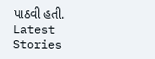પાઠવી હતી.
Latest Stories